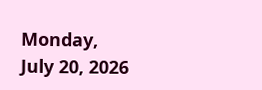Monday, July 20, 2026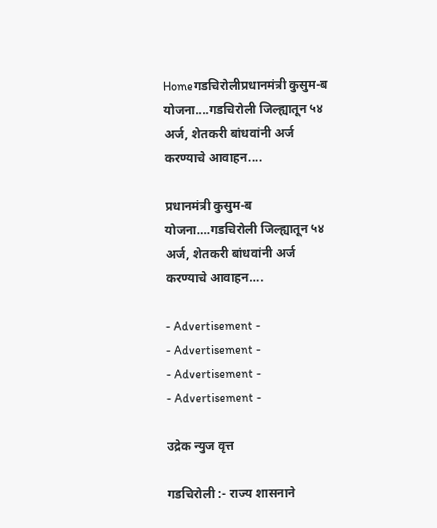Homeगडचिरोलीप्रधानमंत्री कुसुम-ब योजना....गडचिरोली जिल्ह्यातून ५४ अर्ज, शेतकरी बांधवांनी अर्ज करण्याचे आवाहन....

प्रधानमंत्री कुसुम-ब योजना….गडचिरोली जिल्ह्यातून ५४ अर्ज, शेतकरी बांधवांनी अर्ज करण्याचे आवाहन….

- Advertisement -
- Advertisement -
- Advertisement -
- Advertisement -

उद्रेक न्युज वृत्त

गडचिरोली :- राज्य शासनाने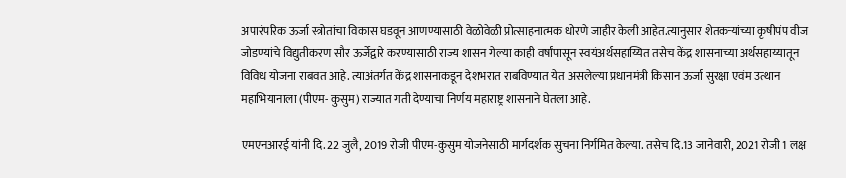अपारंपरिक ऊर्जा स्त्रोतांचा विकास घडवून आणण्यासाठी वेळोवेळी प्रोत्साहनात्मक धोरणे जाहीर केली आहेत.त्यानुसार शेतकऱ्यांच्या कृषीपंप वीज जोडण्यांचे विद्युतीकरण सौर ऊर्जेद्वारे करण्यासाठी राज्य शासन गेल्या काही वर्षांपासून स्वयंअर्थसहाय्यित तसेच केंद्र शासनाच्या अर्थसहाय्यातून विविध योजना राबवत आहे. त्याअंतर्गत केंद्र शासनाकडून देशभरात राबविण्यात येत असलेल्या प्रधानमंत्री किसान ऊर्जा सुरक्षा एवंम उत्थान महाभियानाला (पीएम- कुसुम) राज्यात गती देण्याचा निर्णय महाराष्ट्र शासनाने घेतला आहे.

एमएनआरई यांनी दि. 22 जुलै, 2019 रोजी पीएम-कुसुम योजनेसाठी मार्गदर्शक सुचना निर्गमित केल्या. तसेच दि.13 जानेवारी, 2021 रोजी 1 लक्ष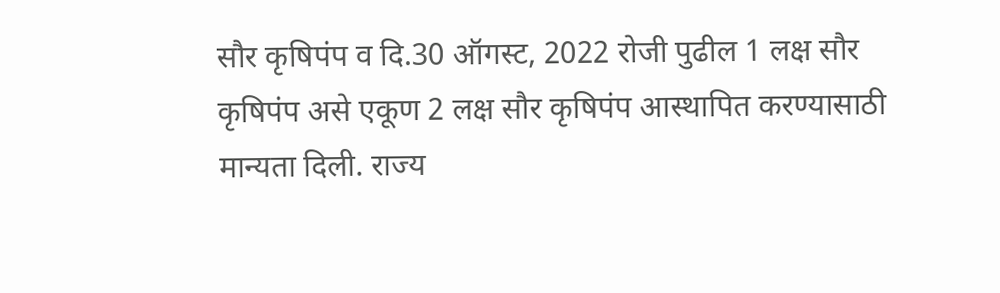सौर कृषिपंप व दि.30 ऑगस्ट, 2022 रोजी पुढील 1 लक्ष सौर कृषिपंप असे एकूण 2 लक्ष सौर कृषिपंप आस्थापित करण्यासाठी मान्यता दिली. राज्य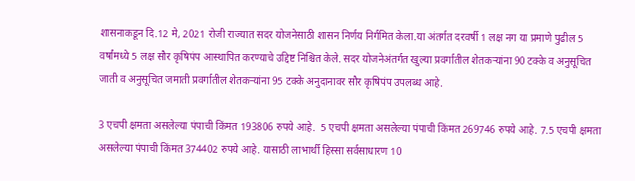शासनाकडून दि.12 मे, 2021 रोजी राज्यात सदर योजनेसाठी शासन निर्णय निर्गमित केला.या अंतर्गत दरवर्षी 1 लक्ष नग या प्रमाणे पुढील 5 वर्षांमध्ये 5 लक्ष सौर कृषिपंप आस्थापित करण्याचे उद्दिष्ट निश्चित केले. सदर योजनेअंतर्गत खुल्या प्रवर्गातील शेतकऱ्यांना 90 टक्के व अनुसूचित जाती व अनुसूचित जमाती प्रवर्गातील शेतकऱ्यांना 95 टक्के अनुदानावर सौर कृषिपंप उपलब्ध आहे.

3 एचपी क्षमता असलेल्या पंपाची किंमत 193806 रुपये आहे.  5 एचपी क्षमता असलेल्या पंपाची किंमत 269746 रुपये आहे. 7.5 एचपी क्षमता असलेल्या पंपाची किंमत 374402 रुपये आहे. यासाठी लाभार्थी हिस्सा सर्वसाधारण 10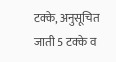टक्के, अनुसूचित जाती 5 टक्के व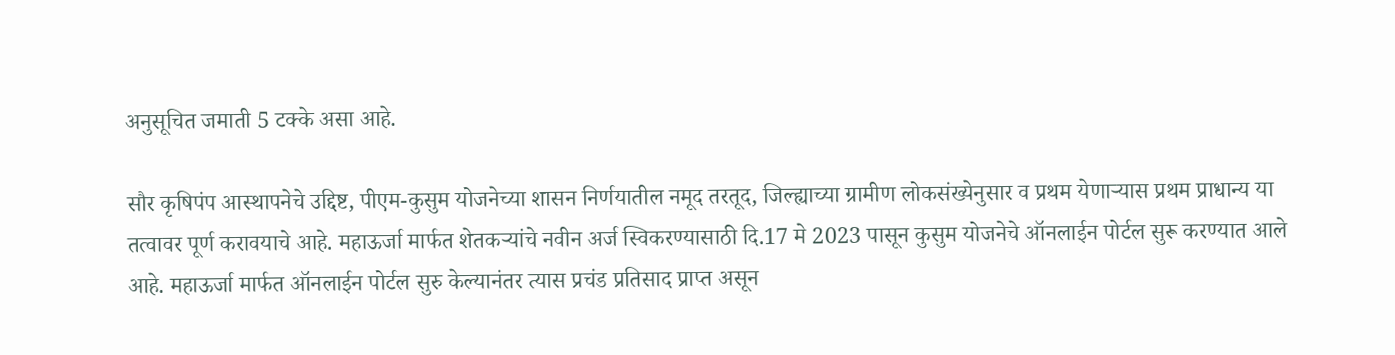अनुसूचित जमाती 5 टक्के असा आहे.

सौर कृषिपंप आस्थापनेचे उद्दिष्ट, पीएम-कुसुम योजनेच्या शासन निर्णयातील नमूद तरतूद, जिल्ह्याच्या ग्रामीण लोकसंख्येनुसार व प्रथम येणाऱ्यास प्रथम प्राधान्य या तत्वावर पूर्ण करावयाचे आहे. महाऊर्जा मार्फत शेतकऱ्यांचे नवीन अर्ज स्विकरण्यासाठी दि.17 मे 2023 पासून कुसुम योजनेचे ऑनलाईन पोर्टल सुरू करण्यात आले आहे. महाऊर्जा मार्फत ऑनलाईन पोर्टल सुरु केल्यानंतर त्यास प्रचंड प्रतिसाद प्राप्त असून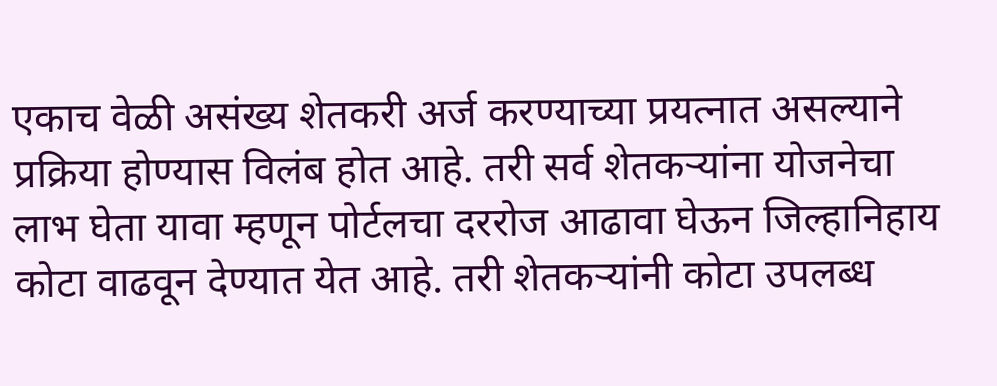एकाच वेळी असंख्य शेतकरी अर्ज करण्याच्या प्रयत्नात असल्याने प्रक्रिया होण्यास विलंब होत आहे. तरी सर्व शेतकऱ्यांना योजनेचा लाभ घेता यावा म्हणून पोर्टलचा दररोज आढावा घेऊन जिल्हानिहाय कोटा वाढवून देण्यात येत आहे. तरी शेतकऱ्यांनी कोटा उपलब्ध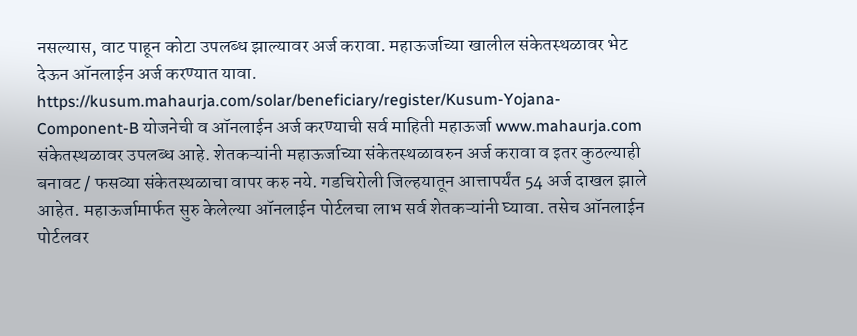नसल्यास, वाट पाहून कोटा उपलब्ध झाल्यावर अर्ज करावा. महाऊर्जाच्या खालील संकेतस्थळावर भेट देऊन ऑनलाईन अर्ज करण्यात यावा. https://kusum.mahaurja.com/solar/beneficiary/register/Kusum-Yojana-Component-B योजनेची व ऑनलाईन अर्ज करण्याची सर्व माहिती महाऊर्जा www.mahaurja.com संकेतस्थळावर उपलब्ध आहे. शेतकऱ्यांनी महाऊर्जाच्या संकेतस्थळावरुन अर्ज करावा व इतर कुठल्याही बनावट / फसव्या संकेतस्थळाचा वापर करु नये. गडचिरोली जिल्हयातून आत्तापर्यंत 54 अर्ज दाखल झाले आहेत. महाऊर्जामार्फत सुरु केलेल्या ऑनलाईन पोर्टलचा लाभ सर्व शेतकऱ्यांनी घ्यावा. तसेच ऑनलाईन पोर्टलवर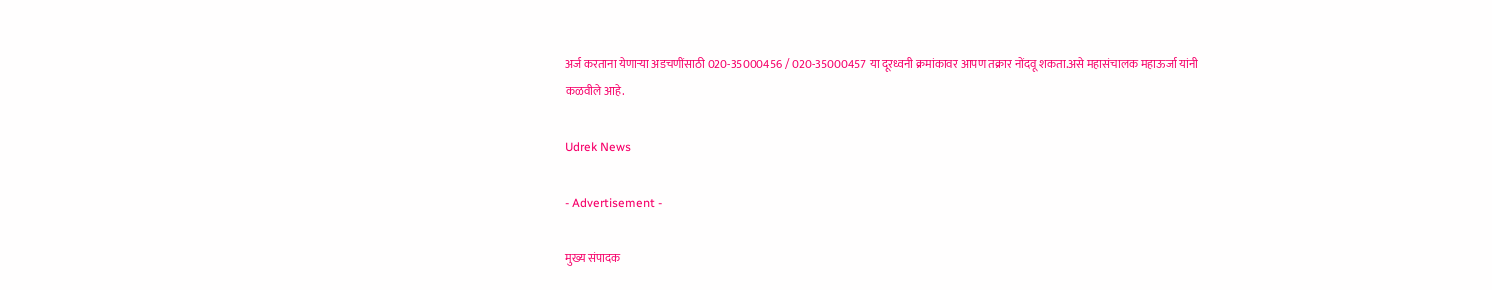अर्ज करताना येणाऱ्या अडचणींसाठी 020-35000456 / 020-35000457 या दूरध्वनी क्रमांकावर आपण तक्रार नोंदवू शकता.असे महासंचालक महाऊर्जा यांनी कळवीले आहे.

Udrek News

- Advertisement -

मुख्य संपादक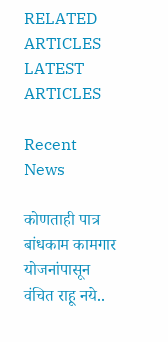RELATED ARTICLES
LATEST ARTICLES

Recent News

कोणताही पात्र बांधकाम कामगार योजनांपासून वंचित राहू नये..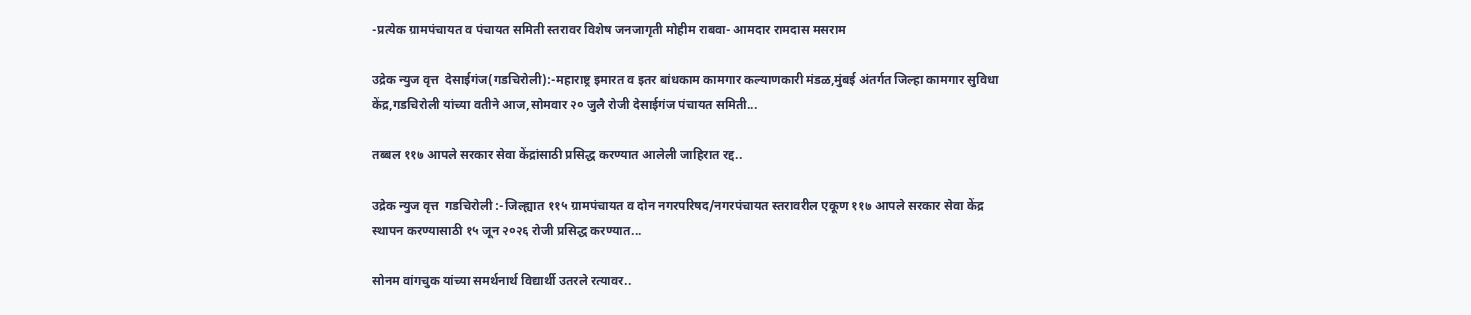-प्रत्येक ग्रामपंचायत व पंचायत समिती स्तरावर विशेष जनजागृती मोहीम राबवा- आमदार रामदास मसराम

उद्रेक न्युज वृत्त  देसाईगंज(गडचिरोली):-महाराष्ट्र इमारत व इतर बांधकाम कामगार कल्याणकारी मंडळ,मुंबई अंतर्गत जिल्हा कामगार सुविधा केंद्र,गडचिरोली यांच्या वतीने आज,सोमवार २० जुलै रोजी देसाईगंज पंचायत समिती...

तब्बल ११७ आपले सरकार सेवा केंद्रांसाठी प्रसिद्ध करण्यात आलेली जाहिरात रद्द..

उद्रेक न्युज वृत्त  गडचिरोली :-जिल्ह्यात ११५ ग्रामपंचायत व दोन नगरपरिषद/नगरपंचायत स्तरावरील एकूण ११७ आपले सरकार सेवा केंद्र स्थापन करण्यासाठी १५ जून २०२६ रोजी प्रसिद्ध करण्यात...

सोनम वांगचुक यांच्या समर्थनार्थ विद्यार्थी उतरले रत्यावर..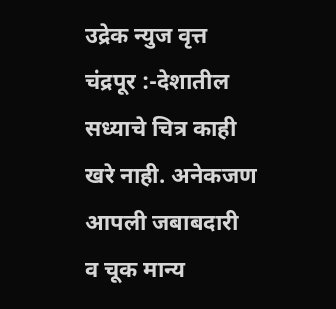उद्रेक न्युज वृत्त  चंद्रपूर :-देशातील सध्याचे चित्र काही खरे नाही. अनेकजण आपली जबाबदारी व चूक मान्य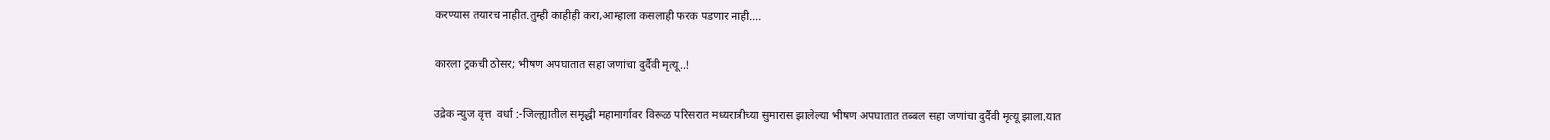करण्यास तयारच नाहीत.तुम्ही काहीही करा,आम्हाला कसलाही फरक पडणार नाही....

कारला ट्रकची ठोसर; भीषण अपघातात सहा जणांचा दुर्दैवी मृत्यू..!

उद्रेक न्युज वृत्त  वर्धा :-जिल्ह्यातील समृद्धी महामार्गावर विरूळ परिसरात मध्यरात्रीच्या सुमारास झालेल्या भीषण अपघातात तब्बल सहा जणांचा दुर्दैवी मृत्यू झाला.यात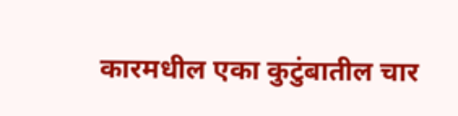कारमधील एका कुटुंबातील चार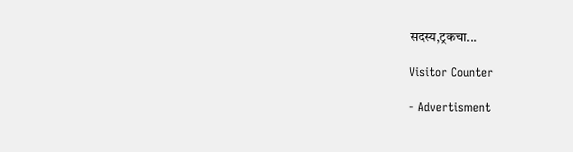सदस्य,ट्रकचा...

Visitor Counter

- Advertisment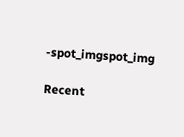-spot_imgspot_img

Recent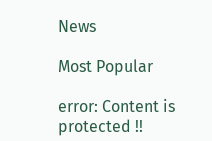News

Most Popular

error: Content is protected !!